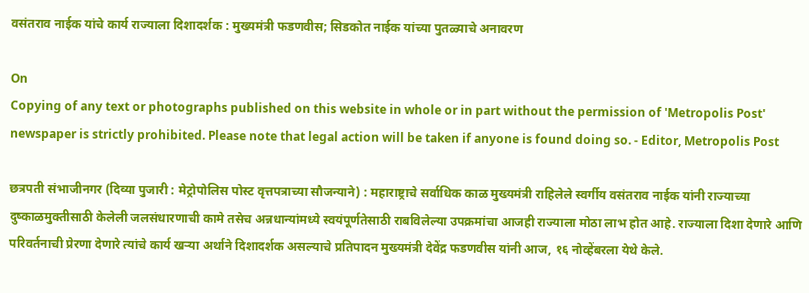वसंतराव नाईक यांचे कार्य राज्याला दिशादर्शक : मुख्यमंत्री फडणवीस; सिडकोत नाईक यांच्या पुतळ्याचे अनावरण

On
Copying of any text or photographs published on this website in whole or in part without the permission of 'Metropolis Post' newspaper is strictly prohibited. Please note that legal action will be taken if anyone is found doing so. - Editor, Metropolis Post

छत्रपती संभाजीनगर (दिव्या पुजारी : मेट्रोपोलिस पोस्ट वृत्तपत्राच्या सौजन्याने) : महाराष्ट्राचे सर्वाधिक काळ मुख्यमंत्री राहिलेले स्वर्गीय वसंतराव नाईक यांनी राज्याच्या दुष्काळमुक्तीसाठी केलेली जलसंधारणाची कामे तसेच अन्नधान्यांमध्ये स्वयंपूर्णतेसाठी राबविलेल्या उपक्रमांचा आजही राज्याला मोठा लाभ होत आहे. राज्याला दिशा देणारे आणि परिवर्तनाची प्रेरणा देणारे त्यांचे कार्य खऱ्या अर्थाने दिशादर्शक असल्याचे प्रतिपादन मुख्यमंत्री देवेंद्र फडणवीस यांनी आज, १६ नोव्हेंबरला येथे केले.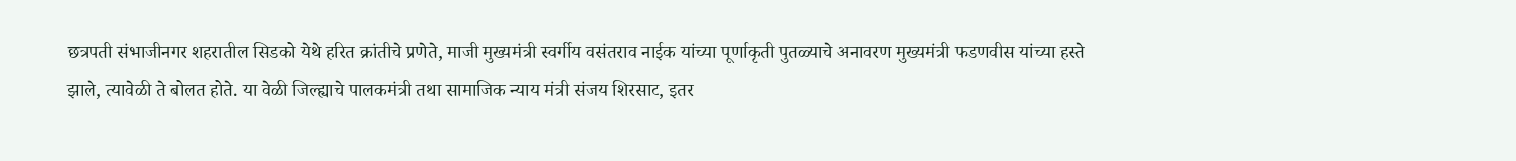छत्रपती संभाजीनगर शहरातील सिडको येथे हरित क्रांतीचे प्रणेते, माजी मुख्यमंत्री स्वर्गीय वसंतराव नाईक यांच्या पूर्णाकृती पुतळ्याचे अनावरण मुख्यमंत्री फडणवीस यांच्या हस्ते झाले, त्यावेळी ते बोलत होते. या वेळी जिल्ह्याचे पालकमंत्री तथा सामाजिक न्याय मंत्री संजय शिरसाट, इतर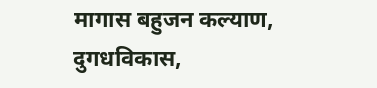मागास बहुजन कल्याण, दुगधविकास,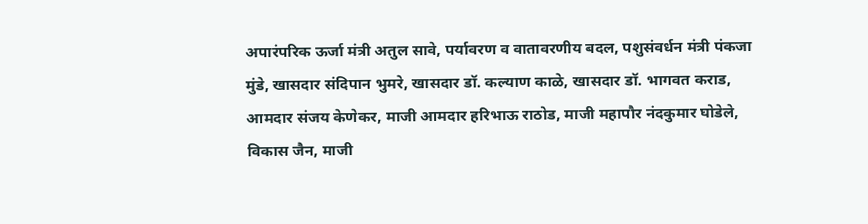अपारंपरिक ऊर्जा मंत्री अतुल सावे, पर्यावरण व वातावरणीय बदल, पशुसंवर्धन मंत्री पंकजा मुंडे, खासदार संदिपान भुमरे, खासदार डॉ. कल्याण काळे, खासदार डॉ. भागवत कराड, आमदार संजय केणेकर, माजी आमदार हरिभाऊ राठोड, माजी महापौर नंदकुमार घोडेले, विकास जैन, माजी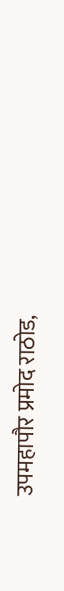उपमहापौर प्रमोद राठोड,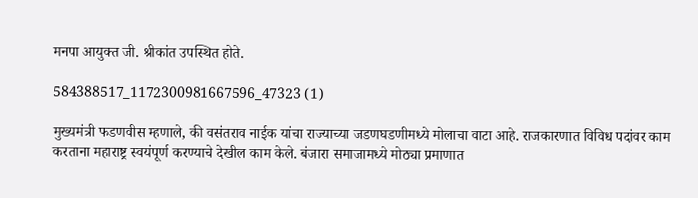मनपा आयुक्त जी. श्रीकांत उपस्थित होते.

584388517_1172300981667596_47323 (1)

मुख्यमंत्री फडणवीस म्हणाले, की वसंतराव नाईक यांचा राज्याच्या जडणघडणीमध्ये मोलाचा वाटा आहे. राजकारणात विविध पदांवर काम करताना महाराष्ट्र स्वयंपूर्ण करण्याचे देखील काम केले. बंजारा समाजामध्ये मोठ्या प्रमाणात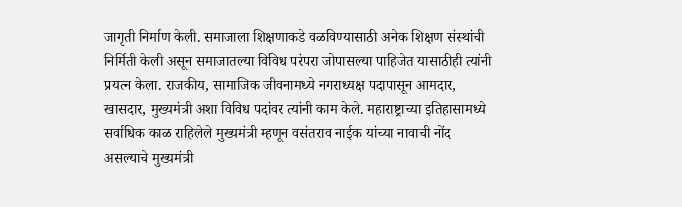जागृती निर्माण केली. समाजाला शिक्षणाकडे वळविण्यासाठी अनेक शिक्षण संस्थांची निर्मिती केली असून समाजातल्या विविध परंपरा जोपासल्या पाहिजेत यासाठीही त्यांनी प्रयत्न केला. राजकीय, सामाजिक जीवनामध्ये नगराध्यक्ष पदापासून आमदार, खासदार, मुख्यमंत्री अशा विविध पदांवर त्यांनी काम केले. महाराष्ट्राच्या इतिहासामध्ये सर्वाधिक काळ राहिलेले मुख्यमंत्री म्हणून वसंतराव नाईक यांच्या नावाची नोंद असल्याचे मुख्यमंत्री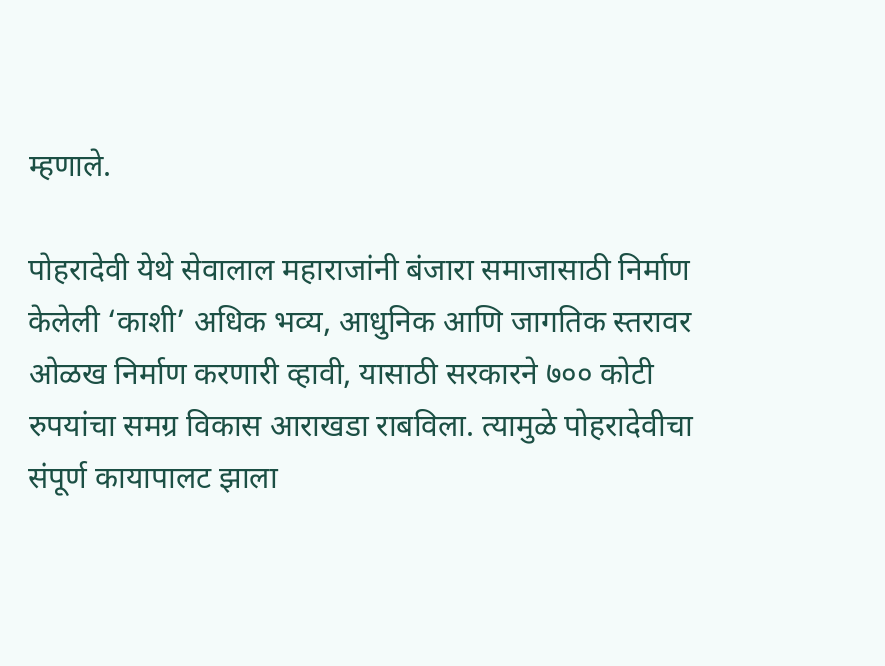म्हणाले.

पोहरादेवी येथे सेवालाल महाराजांनी बंजारा समाजासाठी निर्माण केलेली ‘काशी’ अधिक भव्य, आधुनिक आणि जागतिक स्तरावर ओळख निर्माण करणारी व्हावी, यासाठी सरकारने ७०० कोटी रुपयांचा समग्र विकास आराखडा राबविला. त्यामुळे पोहरादेवीचा संपूर्ण कायापालट झाला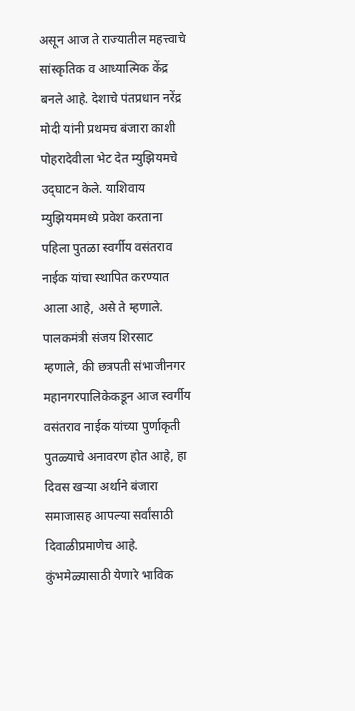असून आज ते राज्यातील महत्त्वाचे सांस्कृतिक व आध्यात्मिक केंद्र बनले आहे. देशाचे पंतप्रधान नरेंद्र मोदी यांनी प्रथमच बंजारा काशी पोहरादेवीला भेट देत म्युझियमचे उद्‌घाटन केले. याशिवाय म्युझियममध्ये प्रवेश करताना पहिला पुतळा स्वर्गीय वसंतराव नाईक यांचा स्थापित करण्यात आला आहे, असे ते म्हणाले. पालकमंत्री संजय शिरसाट म्हणाले, की छत्रपती संभाजीनगर महानगरपालिकेकडून आज स्वर्गीय वसंतराव नाईक यांच्या पुर्णाकृती पुतळ्याचे अनावरण होत आहे, हा दिवस खऱ्या अर्थाने बंजारा समाजासह आपल्या सर्वांसाठी दिवाळीप्रमाणेच आहे. कुंभमेळ्यासाठी येणारे भाविक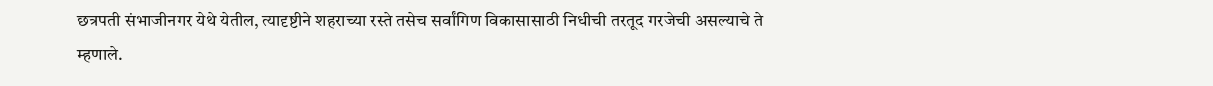छत्रपती संभाजीनगर येथे येतील, त्यादृष्टीने शहराच्या रस्ते तसेच सर्वांगिण विकासासाठी निधीची तरतूद गरजेची असल्याचे ते म्हणाले.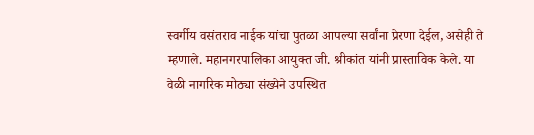स्वर्गीय वसंतराव नाईक यांचा पुतळा आपल्या सर्वांना प्रेरणा देईल, असेही ते म्हणाले. महानगरपालिका आयुक्त जी. श्रीकांत यांनी प्रास्ताविक केले. या वेळी नागरिक मोठ्या संख्येने उपस्थित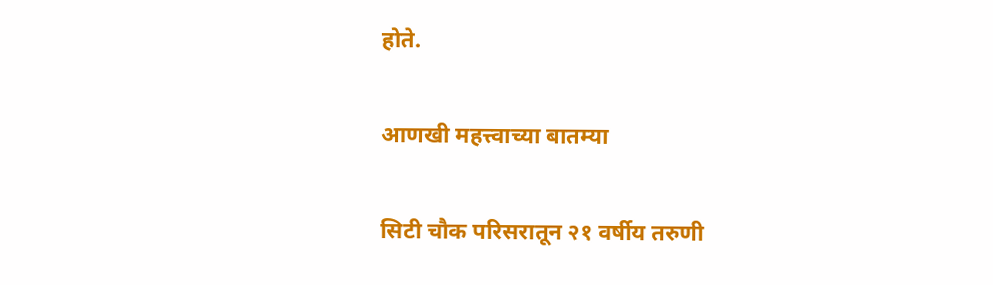होते.

आणखी महत्त्वाच्या बातम्या

सिटी चौक परिसरातून २१ वर्षीय तरुणी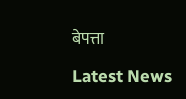बेपत्ता

Latest News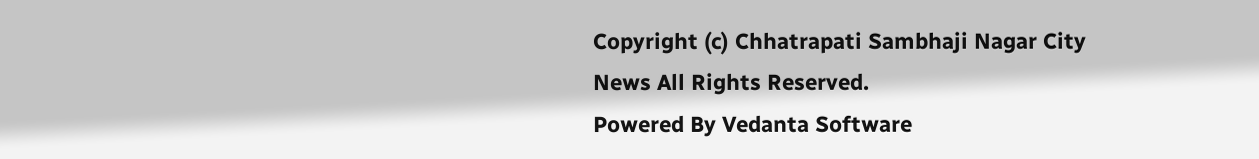Copyright (c) Chhatrapati Sambhaji Nagar City News All Rights Reserved.
Powered By Vedanta Software